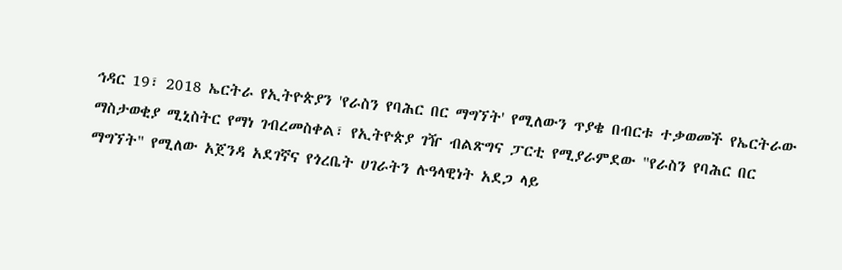ኅዳር 19፣ 2018 ኤርትራ የኢትዮጵያን 'የራስን የባሕር በር ማግኘት' የሚለውን ጥያቄ በብርቱ ተቃወመች የኤርትራው ማስታወቂያ ሚኒስትር የማነ ገብረመስቀል፣ የኢትዮጵያ ገዥ ብልጽግና ፓርቲ የሚያራምደው "የራስን የባሕር በር ማግኘት" የሚለው አጀንዳ አደገኛና የጎረቤት ሀገራትን ሉዓላዊነት አደጋ ላይ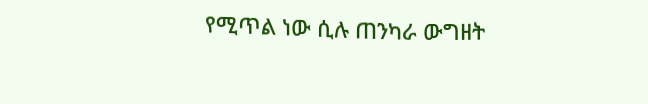የሚጥል ነው ሲሉ ጠንካራ ውግዘት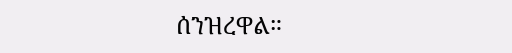ሰንዝረዋል።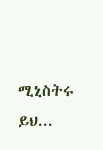ሚኒስትሩ ይህ...